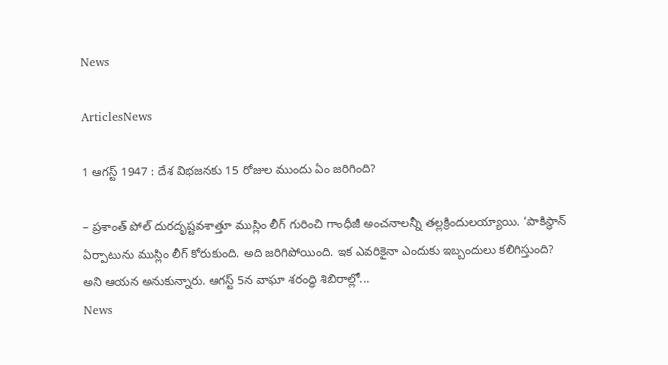News

ArticlesNews

1 ఆగస్ట్ 1947 : దేశ విభజనకు 15 రోజుల ముందు ఏం జరిగింది?

– ప్రశాంత్ పోల్ దురదృష్టవశాత్తూ ముస్లిం లీగ్ గురించి గాంధీజీ అంచనాలన్నీ తల్లక్రిందులయ్యాయి. ‘పాకిస్థాన్ ఏర్పాటును ముస్లిం లీగ్ కోరుకుంది. అది జరిగిపోయింది. ఇక ఎవరికైనా ఎందుకు ఇబ్బందులు కలిగిస్తుంది? అని ఆయన అనుకున్నారు. ఆగస్ట్ 5న వాఘా శరంద్ధి శిబిరాల్లో...
News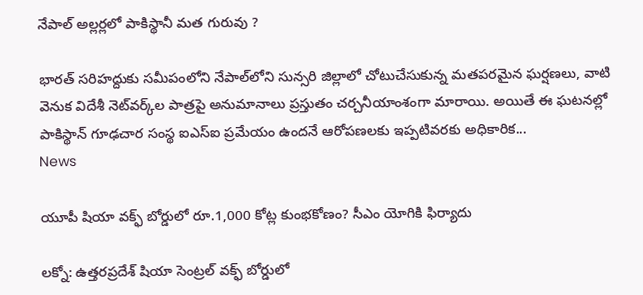నేపాల్ అల్లర్లలో పాకిస్థానీ మత గురువు ?

భారత్ సరిహద్దుకు సమీపంలోని నేపాల్‌లోని సున్సరి జిల్లాలో చోటుచేసుకున్న మతపరమైన ఘర్షణలు, వాటి వెనుక విదేశీ నెట్‌వర్క్‌ల పాత్రపై అనుమానాలు ప్రస్తుతం చర్చనీయాంశంగా మారాయి. అయితే ఈ ఘటనల్లో పాకిస్థాన్ గూఢచార సంస్థ ఐఎస్ఐ ప్రమేయం ఉందనే ఆరోపణలకు ఇప్పటివరకు అధికారిక...
News

యూపీ షియా వక్ఫ్ బోర్డులో రూ.1,000 కోట్ల కుంభకోణం? సీఎం యోగికి ఫిర్యాదు

లక్నో: ఉత్తరప్రదేశ్ షియా సెంట్రల్ వక్ఫ్ బోర్డులో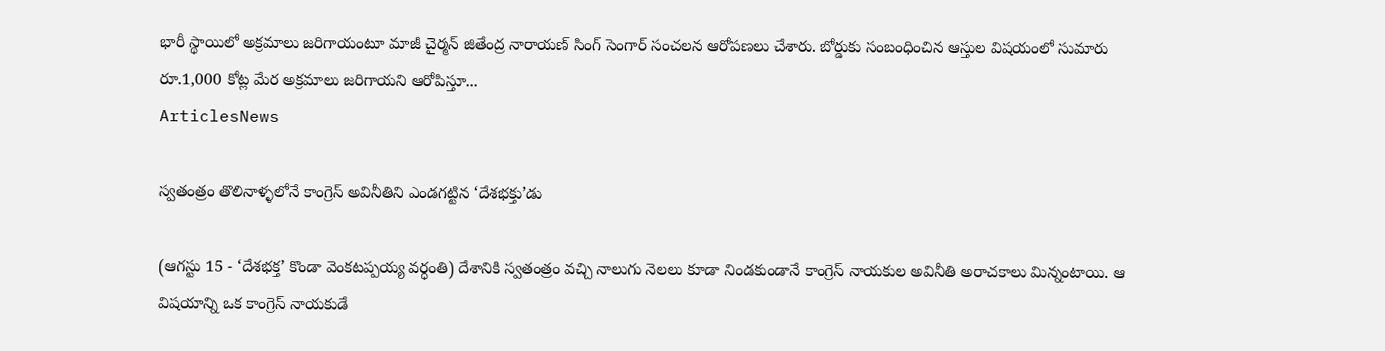భారీ స్థాయిలో అక్రమాలు జరిగాయంటూ మాజీ చైర్మన్ జితేంద్ర నారాయణ్ సింగ్ సెంగార్ సంచలన ఆరోపణలు చేశారు. బోర్డుకు సంబంధించిన ఆస్తుల విషయంలో సుమారు రూ.1,000 కోట్ల మేర అక్రమాలు జరిగాయని ఆరోపిస్తూ...
ArticlesNews

స్వతంత్రం తొలినాళ్ళలోనే కాంగ్రెస్ అవినీతిని ఎండగట్టిన ‘దేశభక్తు’డు

(ఆగస్టు 15 - ‘దేశభక్త’ కొండా వెంకటప్పయ్య వర్ధంతి) దేశానికి స్వతంత్రం వచ్చి నాలుగు నెలలు కూడా నిండకుండానే కాంగ్రెస్ నాయకుల అవినీతి అరాచకాలు మిన్నంటాయి. ఆ విషయాన్ని ఒక కాంగ్రెస్ నాయకుడే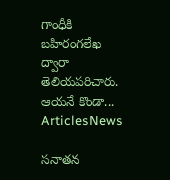గాంధీకి బహిరంగలేఖ ద్వారా తెలియపరిచారు. ఆయనే కొండా...
ArticlesNews

సనాతన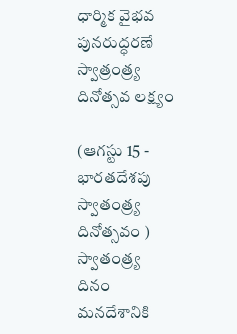ధార్మిక వైభవ పునరుద్ధరణే స్వాత్రంత్ర్య దినోత్సవ లక్ష్యం

(ఆగస్టు 15 - భారతదేశపు స్వాతంత్ర్య దినోత్సవం ) స్వాతంత్ర్య దినం మనదేశానికి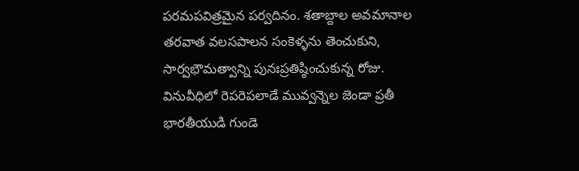పరమపవిత్రమైన పర్వదినం. శతాబ్దాల అవమానాల తరవాత వలసపాలన సంకెళ్ళను తెంచుకుని, సార్వభౌమత్వాన్ని పునఃప్రతిష్ఠించుకున్న రోజు. వినువీధిలో రెపరెపలాడే మువ్వన్నెల జెండా ప్రతీ భారతీయుడి గుండె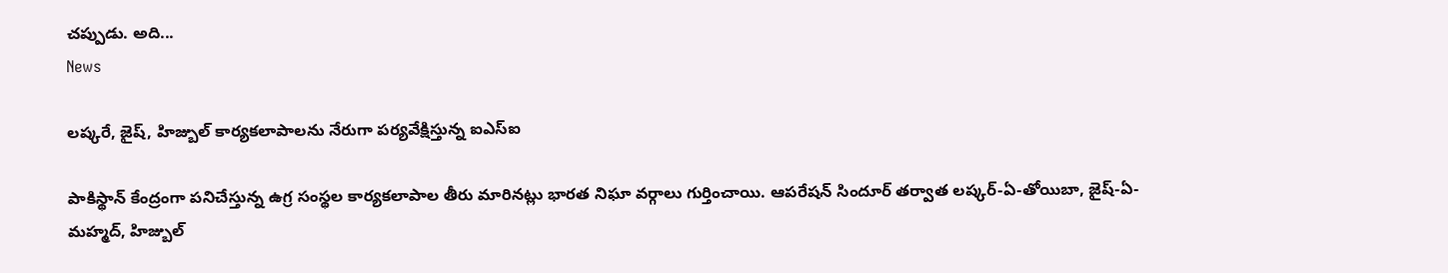చప్పుడు. అది...
News

లష్కరే, జైష్‌, హిజ్బుల్‌ కార్యకలాపాలను నేరుగా పర్యవేక్షిస్తున్న ఐఎస్‌ఐ

పాకిస్థాన్‌ కేంద్రంగా పనిచేస్తున్న ఉగ్ర సంస్థల కార్యకలాపాల తీరు మారినట్లు భారత నిఘా వర్గాలు గుర్తించాయి. ఆపరేషన్‌ సిందూర్‌ తర్వాత లష్కర్‌-ఏ-తోయిబా, జైష్‌-ఏ-మహ్మద్‌, హిజ్బుల్‌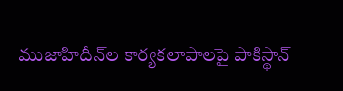ముజాహిదీన్‌ల కార్యకలాపాలపై పాకిస్థాన్‌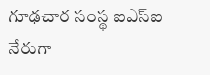గూఢచార సంస్థ ఐఎస్ఐ నేరుగా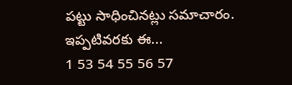పట్టు సాధించినట్లు సమాచారం. ఇప్పటివరకు ఈ...
1 53 54 55 56 57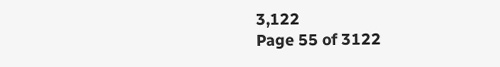3,122
Page 55 of 3122